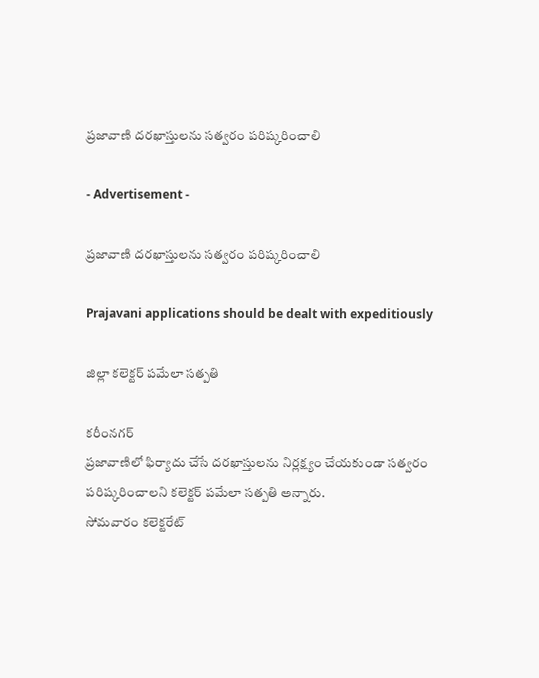ప్రజావాణి దరఖాస్తులను సత్వరం పరిష్కరించాలి

- Advertisement -

ప్రజావాణి దరఖాస్తులను సత్వరం పరిష్కరించాలి

Prajavani applications should be dealt with expeditiously

జిల్లా కలెక్టర్ పమేలా సత్పతి

కరీంనగర్
ప్రజావాణిలో ఫిర్యాదు చేసే దరఖాస్తులను నిర్లక్ష్యం చేయకుండా సత్వరం పరిష్కరించాలని కలెక్టర్ పమేలా సత్పతి అన్నారు.
సోమవారం కలెక్టరేట్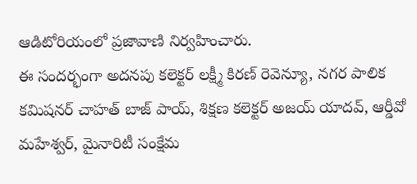ఆడిటోరియంలో ప్రజావాణి నిర్వహించారు.
ఈ సందర్భంగా అదనపు కలెక్టర్ లక్ష్మీ కిరణ్ రెవెన్యూ, నగర పాలిక కమిషనర్ చాహత్ బాజ్ పాయ్, శిక్షణ కలెక్టర్ అజయ్ యాదవ్, ఆర్డీవో మహేశ్వర్, మైనారిటీ సంక్షేమ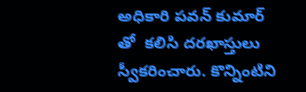అధికారి పవన్ కుమార్ తో  కలిసి దరఖాస్తులు స్వీకరించారు. కొన్నింటిని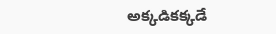అక్కడికక్కడే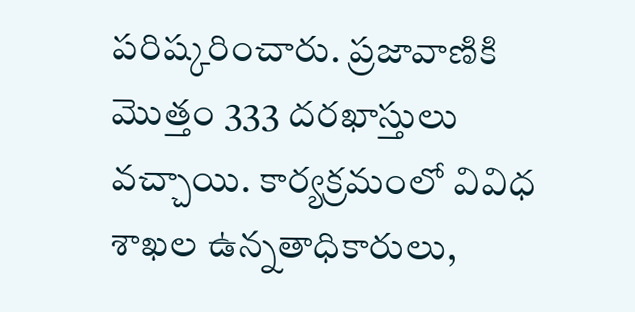పరిష్కరించారు. ప్రజావాణికి మొత్తం 333 దరఖాస్తులు వచ్చాయి. కార్యక్రమంలో వివిధ శాఖల ఉన్నతాధికారులు,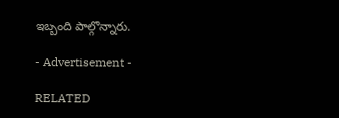ఇబ్బంది పాల్గొన్నారు.

- Advertisement -

RELATED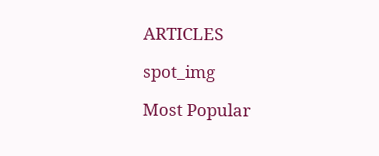ARTICLES

spot_img

Most Popular